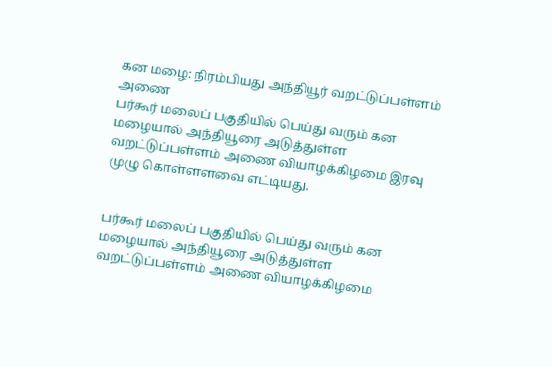கன மழை: நிரம்பியது அந்தியூர் வறட்டுப்பள்ளம் அணை
பர்கூர் மலைப் பகுதியில் பெய்து வரும் கன மழையால் அந்தியூரை அடுத்துள்ள வறட்டுப்பள்ளம் அணை வியாழக்கிழமை இரவு முழு கொள்ளளவை எட்டியது.


பர்கூர் மலைப் பகுதியில் பெய்து வரும் கன மழையால் அந்தியூரை அடுத்துள்ள வறட்டுப்பள்ளம் அணை வியாழக்கிழமை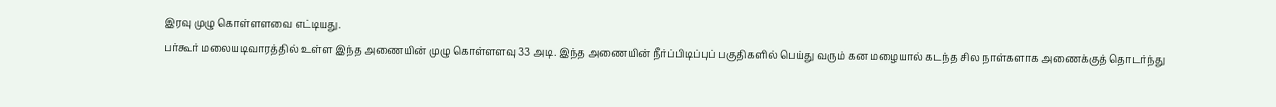இரவு முழு கொள்ளளவை எட்டியது.
பர்கூர் மலையடிவாரத்தில் உள்ள இந்த அணையின் முழு கொள்ளளவு 33 அடி. இந்த அணையின் நீர்ப்பிடிப்புப் பகுதிகளில் பெய்து வரும் கன மழையால் கடந்த சில நாள்களாக அணைக்குத் தொடர்ந்து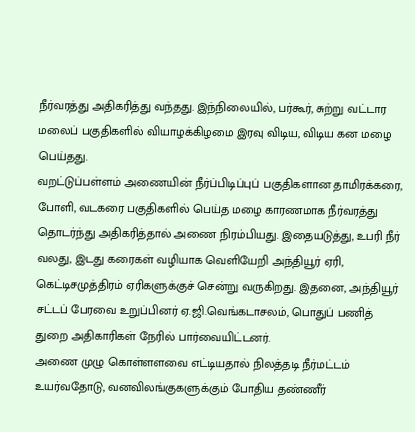நீர்வரத்து அதிகரித்து வந்தது. இந்நிலையில், பர்கூர், சுற்று வட்டார மலைப் பகுதிகளில் வியாழக்கிழமை இரவு விடிய, விடிய கன மழை பெய்தது.
வறட்டுப்பள்ளம் அணையின் நீர்ப்பிடிப்புப் பகுதிகளான தாமிரக்கரை, போளி, வடகரை பகுதிகளில் பெய்த மழை காரணமாக நீர்வரத்து தொடர்ந்து அதிகரித்தால் அணை நிரம்பியது. இதையடுத்து, உபரி நீர் வலது, இடது கரைகள் வழியாக வெளியேறி அந்தியூர் ஏரி, கெட்டிசமுத்திரம் ஏரிகளுக்குச் சென்று வருகிறது. இதனை, அந்தியூர் சட்டப் பேரவை உறுப்பினர் ஏ.ஜி.வெங்கடாசலம், பொதுப் பணித் துறை அதிகாரிகள் நேரில் பார்வையிட்டனர்.
அணை முழு கொள்ளளவை எட்டியதால் நிலத்தடி நீர்மட்டம் உயர்வதோடு, வனவிலங்குகளுக்கும் போதிய தண்ணீர்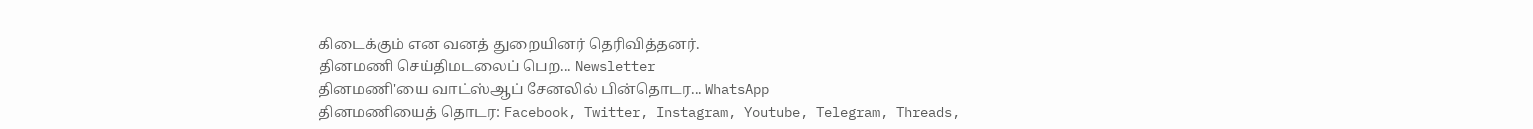கிடைக்கும் என வனத் துறையினர் தெரிவித்தனர்.
தினமணி செய்திமடலைப் பெற... Newsletter
தினமணி'யை வாட்ஸ்ஆப் சேனலில் பின்தொடர... WhatsApp
தினமணியைத் தொடர: Facebook, Twitter, Instagram, Youtube, Telegram, Threads,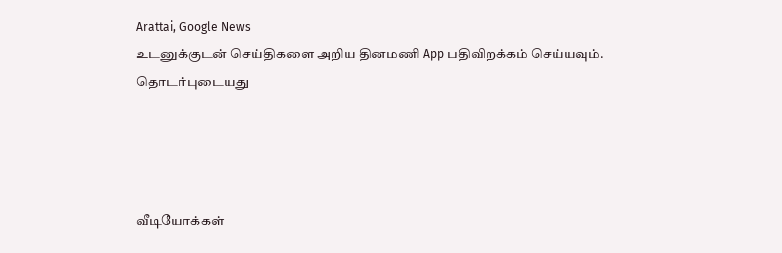Arattai, Google News
உடனுக்குடன் செய்திகளை அறிய தினமணி App பதிவிறக்கம் செய்யவும்.
தொடர்புடையது




வீடியோக்கள்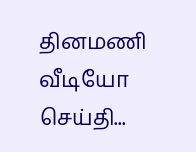தினமணி வீடியோ செய்தி...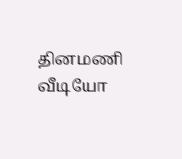தினமணி வீடியோ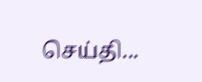செய்தி...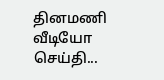தினமணி வீடியோ செய்தி...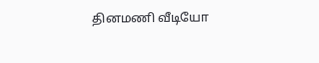தினமணி வீடியோ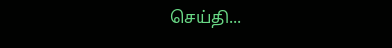செய்தி...